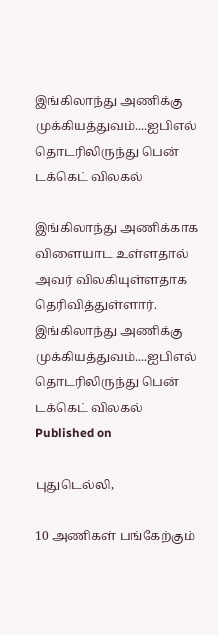இங்கிலாந்து அணிக்கு முக்கியத்துவம்....ஐபிஎல் தொடரிலிருந்து பென் டக்கெட் விலகல்

இங்கிலாந்து அணிக்காக விளையாட உள்ளதால் அவர் விலகியுள்ளதாக தெரிவித்துள்ளார்.
இங்கிலாந்து அணிக்கு முக்கியத்துவம்....ஐபிஎல் தொடரிலிருந்து பென் டக்கெட் விலகல்
Published on

புதுடெல்லி,

10 அணிகள் பங்கேற்கும்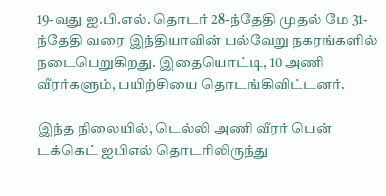19-வது ஐ.பி.எல். தொடர் 28-ந்தேதி முதல் மே 31-ந்தேதி வரை இந்தியாவின் பல்வேறு நகரங்களில் நடைபெறுகிறது. இதையொட்டி, 10 அணி வீரர்களும், பயிற்சியை தொடங்கிவிட்டனர்.

இந்த நிலையில், டெல்லி அணி வீரர் பென் டக்கெட் ஐபிஎல் தொடரிலிருந்து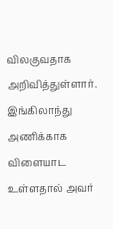விலகுவதாக அறிவித்துள்ளார். இங்கிலாந்து அணிக்காக விளையாட உள்ளதால் அவர்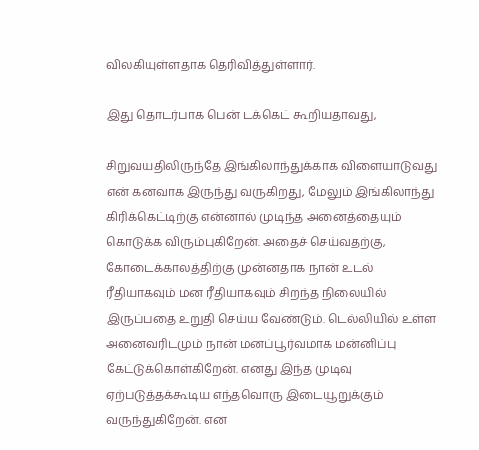விலகியுள்ளதாக தெரிவித்துள்ளார்.

இது தொடர்பாக பென் டக்கெட் கூறியதாவது,

சிறுவயதிலிருந்தே இங்கிலாந்துக்காக விளையாடுவது என் கனவாக இருந்து வருகிறது, மேலும் இங்கிலாந்து கிரிக்கெட்டிற்கு என்னால் முடிந்த அனைத்தையும் கொடுக்க விரும்புகிறேன். அதைச் செய்வதற்கு, கோடைக்காலத்திற்கு முன்னதாக நான் உடல் ரீதியாகவும் மன ரீதியாகவும் சிறந்த நிலையில் இருப்பதை உறுதி செய்ய வேண்டும். டெல்லியில் உள்ள அனைவரிடமும் நான் மனப்பூர்வமாக மன்னிப்பு கேட்டுக்கொள்கிறேன். எனது இந்த முடிவு ஏற்படுத்தக்கூடிய எந்தவொரு இடையூறுக்கும் வருந்துகிறேன். என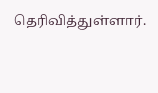தெரிவித்துள்ளார்.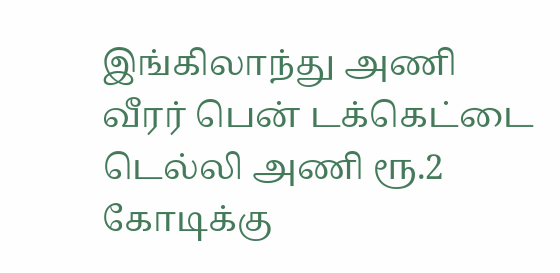இங்கிலாந்து அணி வீரர் பென் டக்கெட்டை டெல்லி அணி ரூ.2 கோடிக்கு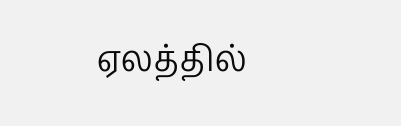ஏலத்தில்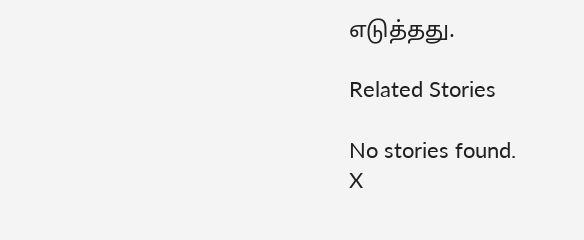எடுத்தது.

Related Stories

No stories found.
X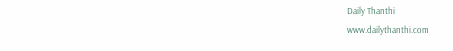Daily Thanthi
www.dailythanthi.com